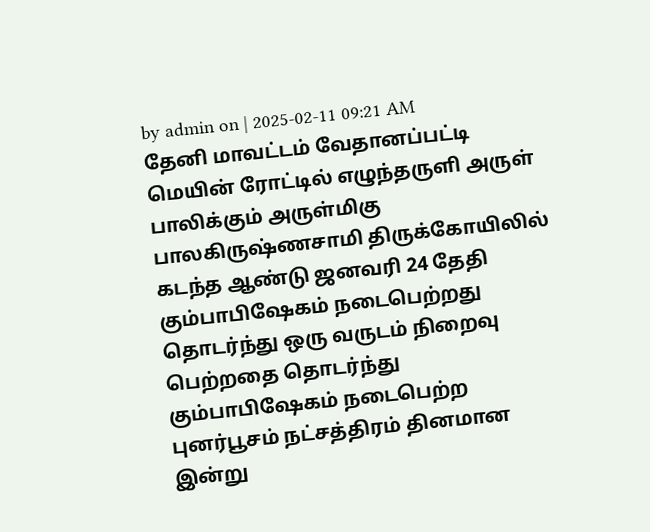by admin on | 2025-02-11 09:21 AM
தேனி மாவட்டம் வேதானப்பட்டி மெயின் ரோட்டில் எழுந்தருளி அருள் பாலிக்கும் அருள்மிகு பாலகிருஷ்ணசாமி திருக்கோயிலில் கடந்த ஆண்டு ஜனவரி 24 தேதி கும்பாபிஷேகம் நடைபெற்றது தொடர்ந்து ஒரு வருடம் நிறைவு பெற்றதை தொடர்ந்து கும்பாபிஷேகம் நடைபெற்ற புனர்பூசம் நட்சத்திரம் தினமான இன்று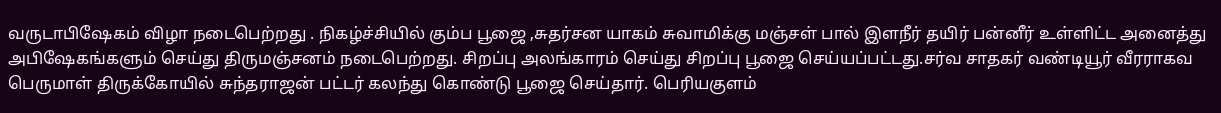வருடாபிஷேகம் விழா நடைபெற்றது . நிகழ்ச்சியில் கும்ப பூஜை ,சுதர்சன யாகம் சுவாமிக்கு மஞ்சள் பால் இளநீர் தயிர் பன்னீர் உள்ளிட்ட அனைத்து அபிஷேகங்களும் செய்து திருமஞ்சனம் நடைபெற்றது. சிறப்பு அலங்காரம் செய்து சிறப்பு பூஜை செய்யப்பட்டது.சர்வ சாதகர் வண்டியூர் வீரராகவ பெருமாள் திருக்கோயில் சுந்தராஜன் பட்டர் கலந்து கொண்டு பூஜை செய்தார். பெரியகுளம்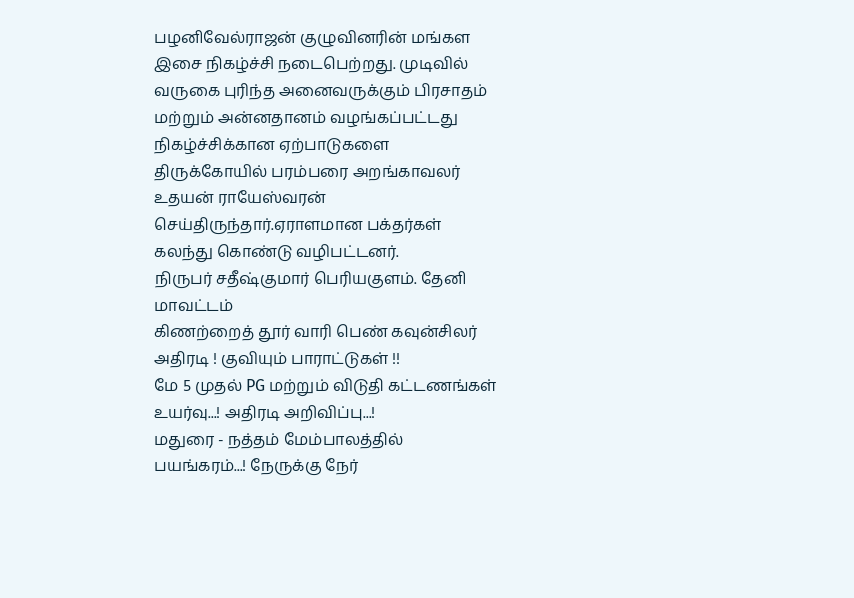பழனிவேல்ராஜன் குழுவினரின் மங்கள இசை நிகழ்ச்சி நடைபெற்றது. முடிவில் வருகை புரிந்த அனைவருக்கும் பிரசாதம் மற்றும் அன்னதானம் வழங்கப்பட்டது நிகழ்ச்சிக்கான ஏற்பாடுகளை திருக்கோயில் பரம்பரை அறங்காவலர் உதயன் ராயேஸ்வரன் செய்திருந்தார்.ஏராளமான பக்தர்கள் கலந்து கொண்டு வழிபட்டனர்.
நிருபர் சதீஷ்குமார் பெரியகுளம். தேனி மாவட்டம்
கிணற்றைத் தூர் வாரி பெண் கவுன்சிலர் அதிரடி ! குவியும் பாராட்டுகள் !!
மே 5 முதல் PG மற்றும் விடுதி கட்டணங்கள் உயர்வு...! அதிரடி அறிவிப்பு...!
மதுரை - நத்தம் மேம்பாலத்தில் பயங்கரம்...! நேருக்கு நேர்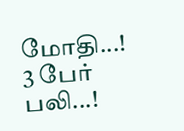மோதி...! 3 பேர் பலி...!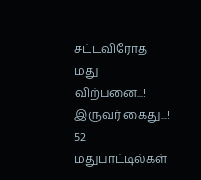சட்டவிரோத மது விற்பனை...! இருவர் கைது...! 52 மதுபாட்டில்கள்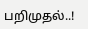பறிமுதல்..!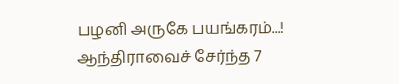பழனி அருகே பயங்கரம்...! ஆந்திராவைச் சேர்ந்த 7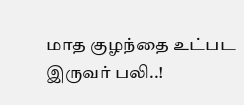மாத குழந்தை உட்பட இருவர் பலி..!